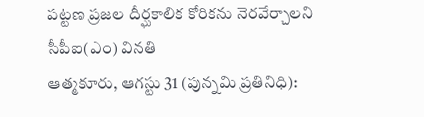పట్టణ ప్రజల దీర్ఘకాలిక కోరికను నెరవేర్చాలని సీపీఐ(ఎం) వినతి
ఆత్మకూరు, ఆగస్టు 31 (పున్నమి ప్రతినిధి):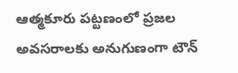ఆత్మకూరు పట్టణంలో ప్రజల అవసరాలకు అనుగుణంగా టౌన్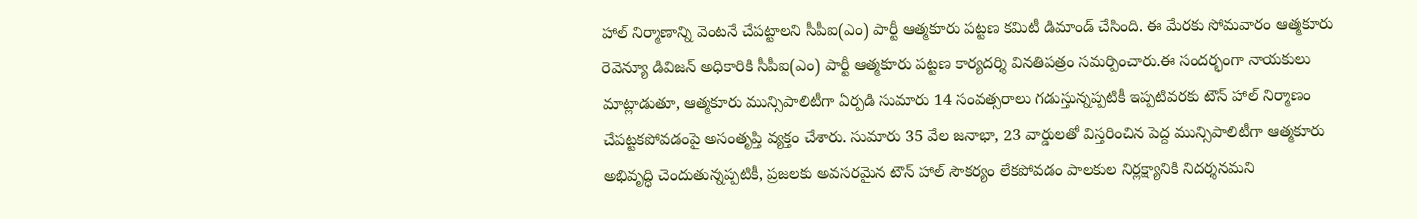హాల్ నిర్మాణాన్ని వెంటనే చేపట్టాలని సీపీఐ(ఎం) పార్టీ ఆత్మకూరు పట్టణ కమిటీ డిమాండ్ చేసింది. ఈ మేరకు సోమవారం ఆత్మకూరు రెవెన్యూ డివిజన్ అధికారికి సీపీఐ(ఎం) పార్టీ ఆత్మకూరు పట్టణ కార్యదర్శి వినతిపత్రం సమర్పించారు.ఈ సందర్భంగా నాయకులు మాట్లాడుతూ, ఆత్మకూరు మున్సిపాలిటీగా ఏర్పడి సుమారు 14 సంవత్సరాలు గడుస్తున్నప్పటికీ ఇప్పటివరకు టౌన్ హాల్ నిర్మాణం చేపట్టకపోవడంపై అసంతృప్తి వ్యక్తం చేశారు. సుమారు 35 వేల జనాభా, 23 వార్డులతో విస్తరించిన పెద్ద మున్సిపాలిటీగా ఆత్మకూరు అభివృద్ధి చెందుతున్నప్పటికీ, ప్రజలకు అవసరమైన టౌన్ హాల్ సౌకర్యం లేకపోవడం పాలకుల నిర్లక్ష్యానికి నిదర్శనమని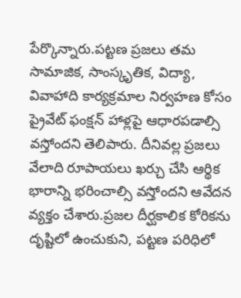పేర్కొన్నారు.పట్టణ ప్రజలు తమ సామాజిక, సాంస్కృతిక, విద్యా, వివాహాది కార్యక్రమాల నిర్వహణ కోసం ప్రైవేట్ ఫంక్షన్ హాళ్లపై ఆధారపడాల్సి వస్తోందని తెలిపారు. దీనివల్ల ప్రజలు వేలాది రూపాయలు ఖర్చు చేసి ఆర్థిక భారాన్ని భరించాల్సి వస్తోందని ఆవేదన వ్యక్తం చేశారు.ప్రజల దీర్ఘకాలిక కోరికను దృష్టిలో ఉంచుకుని, పట్టణ పరిధిలో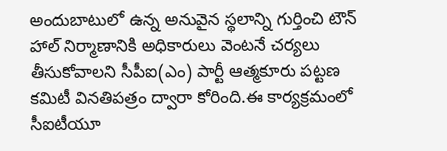అందుబాటులో ఉన్న అనువైన స్థలాన్ని గుర్తించి టౌన్ హాల్ నిర్మాణానికి అధికారులు వెంటనే చర్యలు తీసుకోవాలని సీపీఐ(ఎం) పార్టీ ఆత్మకూరు పట్టణ కమిటీ వినతిపత్రం ద్వారా కోరింది.ఈ కార్యక్రమంలో సీఐటీయూ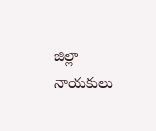జిల్లా నాయకులు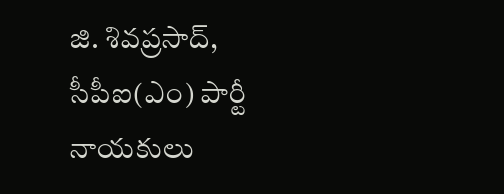జి. శివప్రసాద్, సీపీఐ(ఎం) పార్టీ నాయకులు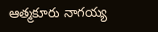ఆత్మకూరు నాగయ్య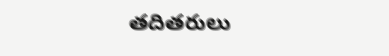తదితరులు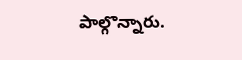పాల్గొన్నారు.